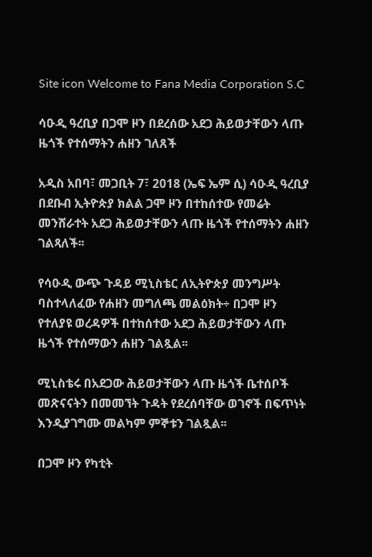Site icon Welcome to Fana Media Corporation S.C

ሳዑዲ ዓረቢያ በጋሞ ዞን በደረሰው አደጋ ሕይወታቸውን ላጡ ዜጎች የተሰማትን ሐዘን ገለጸች

አዲስ አበባ፣ መጋቢት 7፣ 2018 (ኤፍ ኤም ሲ) ሳዑዲ ዓረቢያ በደቡብ ኢትዮጵያ ክልል ጋሞ ዞን በተከሰተው የመሬት መንሸራተት አደጋ ሕይወታቸውን ላጡ ዜጎች የተሰማትን ሐዘን ገልጻለች፡፡

የሳዑዲ ውጭ ጉዳይ ሚኒስቴር ለኢትዮጵያ መንግሥት ባስተላለፈው የሐዘን መግለጫ መልዕክት÷ በጋሞ ዞን የተለያዩ ወረዳዎች በተከሰተው አደጋ ሕይወታቸውን ላጡ ዜጎች የተሰማውን ሐዘን ገልጿል፡፡

ሚኒስቴሩ በአደጋው ሕይወታቸውን ላጡ ዜጎች ቤተሰቦች መጽናናትን በመመኘት ጉዳት የደረሰባቸው ወገኖች በፍጥነት እንዲያገግሙ መልካም ምኞቱን ገልጿል፡፡

በጋሞ ዞን የካቲት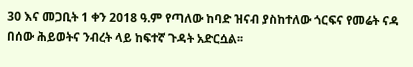30 እና መጋቢት 1 ቀን 2018 ዓ.ም የጣለው ከባድ ዝናብ ያስከተለው ጎርፍና የመሬት ናዳ በሰው ሕይወትና ንብረት ላይ ከፍተኛ ጉዳት አድርሷል፡፡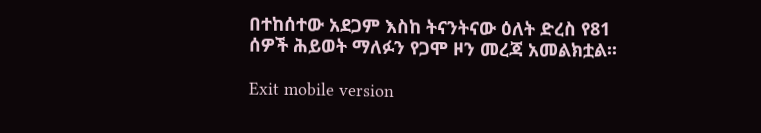በተከሰተው አደጋም እስከ ትናንትናው ዕለት ድረስ የ81 ሰዎች ሕይወት ማለፉን የጋሞ ዞን መረጃ አመልክቷል፡፡

Exit mobile version